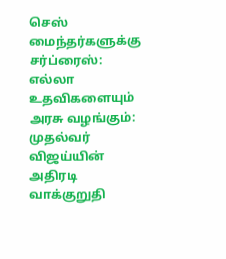செஸ் மைந்தர்களுக்கு சர்ப்ரைஸ்: எல்லா உதவிகளையும் அரசு வழங்கும்: முதல்வர் விஜய்யின் அதிரடி வாக்குறுதி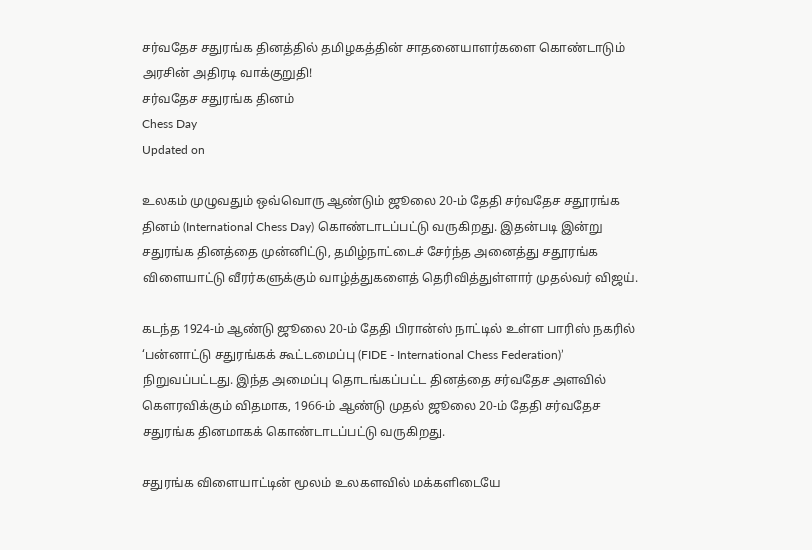சர்வதேச சதுரங்க தினத்தில் தமிழகத்தின் சாதனையாளர்களை கொண்டாடும் அரசின் அதிரடி வாக்குறுதி!
சர்வதேச சதுரங்க தினம்
Chess Day
Updated on

உலகம் முழுவதும் ஒவ்வொரு ஆண்டும் ஜூலை 20-ம் தேதி சர்வதேச சதூரங்க தினம் (International Chess Day) கொண்டாடப்பட்டு வருகிறது. இதன்படி இன்று சதுரங்க தினத்தை முன்னிட்டு, தமிழ்நாட்டைச் சேர்ந்த அனைத்து சதூரங்க விளையாட்டு வீரர்களுக்கும் வாழ்த்துகளைத் தெரிவித்துள்ளார் முதல்வர் விஜய்.

கடந்த 1924-ம் ஆண்டு ஜூலை 20-ம் தேதி பிரான்ஸ் நாட்டில் உள்ள பாரிஸ் நகரில் ‘பன்னாட்டு சதுரங்கக் கூட்டமைப்பு (FIDE - International Chess Federation)’ நிறுவப்பட்டது. இந்த அமைப்பு தொடங்கப்பட்ட தினத்தை சர்வதேச அளவில் கௌரவிக்கும் விதமாக, 1966-ம் ஆண்டு முதல் ஜூலை 20-ம் தேதி சர்வதேச சதுரங்க தினமாகக் கொண்டாடப்பட்டு வருகிறது.

சதுரங்க விளையாட்டின் மூலம் உலகளவில் மக்களிடையே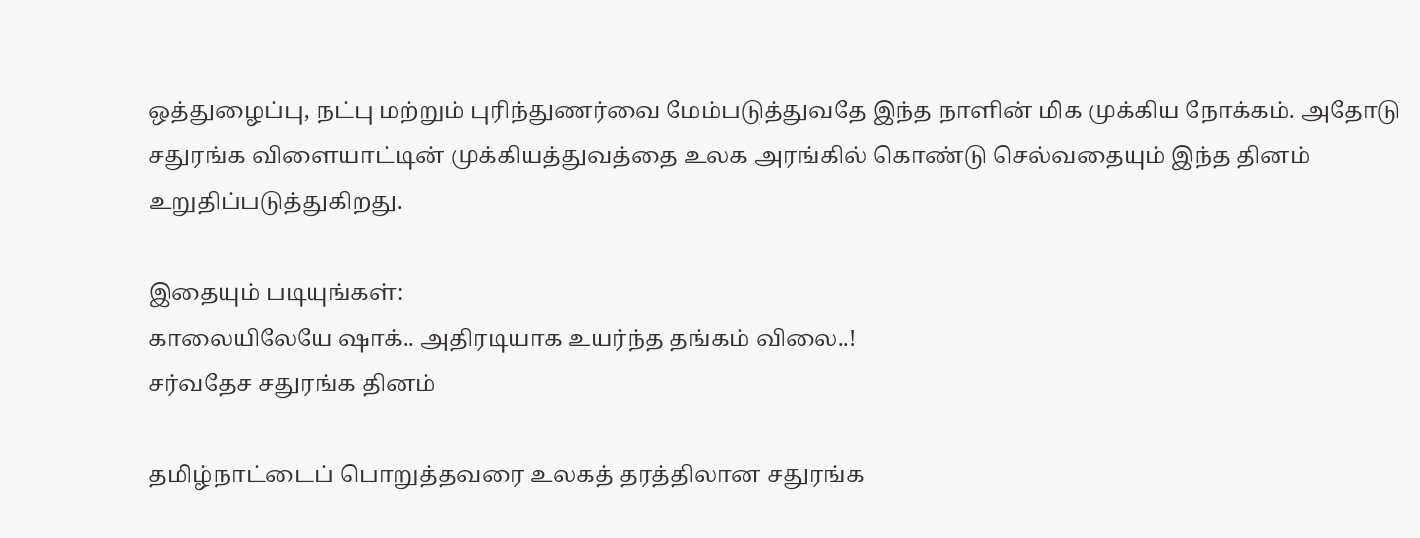ஒத்துழைப்பு, நட்பு மற்றும் புரிந்துணர்வை மேம்படுத்துவதே இந்த நாளின் மிக முக்கிய நோக்கம். அதோடு சதுரங்க விளையாட்டின் முக்கியத்துவத்தை உலக அரங்கில் கொண்டு செல்வதையும் இந்த தினம் உறுதிப்படுத்துகிறது.

இதையும் படியுங்கள்:
காலையிலேயே ஷாக்.. அதிரடியாக உயர்ந்த தங்கம் விலை..!
சர்வதேச சதுரங்க தினம்

தமிழ்நாட்டைப் பொறுத்தவரை உலகத் தரத்திலான சதுரங்க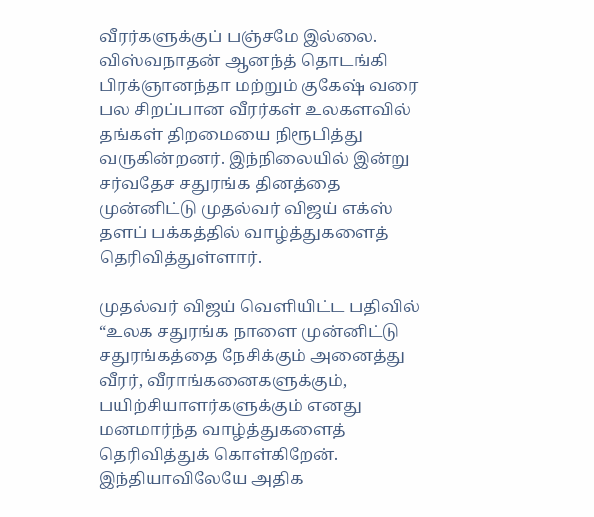வீரர்களுக்குப் பஞ்சமே இல்லை. விஸ்வநாதன் ஆனந்த் தொடங்கி பிரக்ஞானந்தா மற்றும் குகேஷ் வரை பல சிறப்பான வீரர்கள் உலகளவில் தங்கள் திறமையை நிரூபித்து வருகின்றனர். இந்நிலையில் இன்று சர்வதேச சதுரங்க தினத்தை முன்னிட்டு முதல்வர் விஜய் எக்ஸ் தளப் பக்கத்தில் வாழ்த்துகளைத் தெரிவித்துள்ளார்.

முதல்வர் விஜய் வெளியிட்ட பதிவில் “உலக சதுரங்க நாளை முன்னிட்டு சதுரங்கத்தை நேசிக்கும் அனைத்து வீரர், வீராங்கனைகளுக்கும், பயிற்சியாளர்களுக்கும் எனது மனமார்ந்த வாழ்த்துகளைத் தெரிவித்துக் கொள்கிறேன். இந்தியாவிலேயே அதிக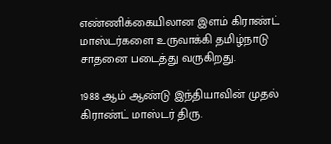எண்ணிக்கையிலான இளம் கிராண்ட் மாஸ்டர்களை உருவாக்கி தமிழ்நாடு சாதனை படைத்து வருகிறது.

1988 ஆம் ஆண்டு இந்தியாவின் முதல் கிராண்ட் மாஸ்டர் திரு.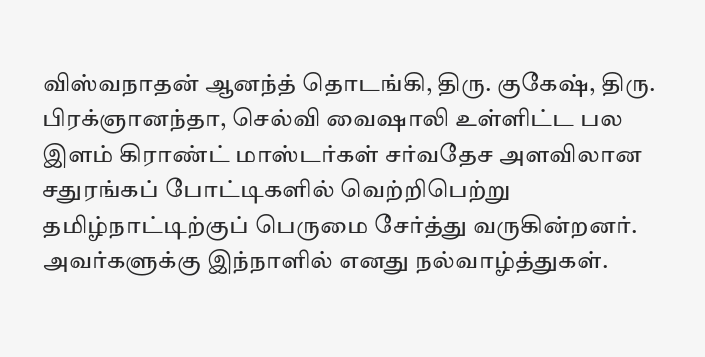விஸ்வநாதன் ஆனந்த் தொடங்கி, திரு. குகேஷ், திரு. பிரக்ஞானந்தா, செல்வி வைஷாலி உள்ளிட்ட பல இளம் கிராண்ட் மாஸ்டர்கள் சர்வதேச அளவிலான சதுரங்கப் போட்டிகளில் வெற்றிபெற்று தமிழ்நாட்டிற்குப் பெருமை சேர்த்து வருகின்றனர். அவர்களுக்கு இந்நாளில் எனது நல்வாழ்த்துகள்.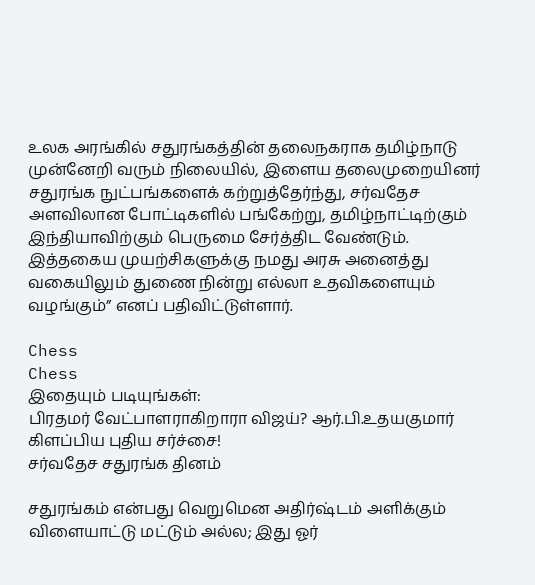உலக அரங்கில் சதுரங்கத்தின் தலைநகராக தமிழ்நாடு முன்னேறி வரும் நிலையில், இளைய தலைமுறையினர் சதுரங்க நுட்பங்களைக் கற்றுத்தேர்ந்து, சர்வதேச அளவிலான போட்டிகளில் பங்கேற்று, தமிழ்நாட்டிற்கும் இந்தியாவிற்கும் பெருமை சேர்த்திட வேண்டும். இத்தகைய முயற்சிகளுக்கு நமது அரசு அனைத்து வகையிலும் துணை நின்று எல்லா உதவிகளையும் வழங்கும்” எனப் பதிவிட்டுள்ளார்.

Chess
Chess
இதையும் படியுங்கள்:
பிரதமர் வேட்பாளராகிறாரா விஜய்? ஆர்.பி.உதயகுமார் கிளப்பிய புதிய சர்ச்சை!
சர்வதேச சதுரங்க தினம்

சதுரங்கம் என்பது வெறுமென அதிர்ஷ்டம் அளிக்கும் விளையாட்டு மட்டும் அல்ல; இது ஓர்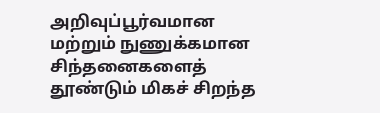அறிவுப்பூர்வமான மற்றும் நுணுக்கமான சிந்தனைகளைத் தூண்டும் மிகச் சிறந்த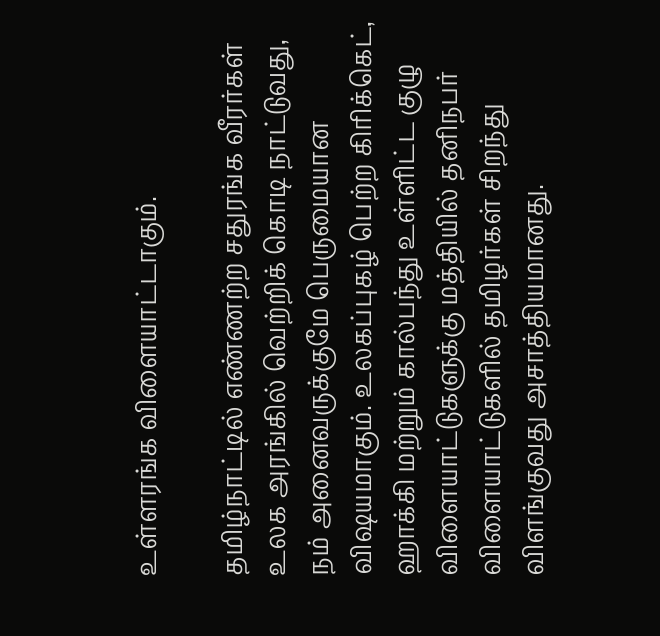உள்ளரங்க விளையாட்டாகும்.

தமிழ்நாட்டில் எண்ணற்ற சதுரங்க வீரர்கள் உலக அரங்கில் வெற்றிக் கொடி நாட்டுவது, நம் அனைவருக்குமே பெருமையான விஷயமாகும். உலகப்புகழ் பெற்ற கிரிக்கெட், ஹாக்கி மற்றும் கால்பந்து உள்ளிட்ட குழு விளையாட்டுகளுக்கு மத்தியில் தனிநபர் விளையாட்டுகளில் தமிழர்கள் சிறந்து விளங்குவது அசாத்தியமானது.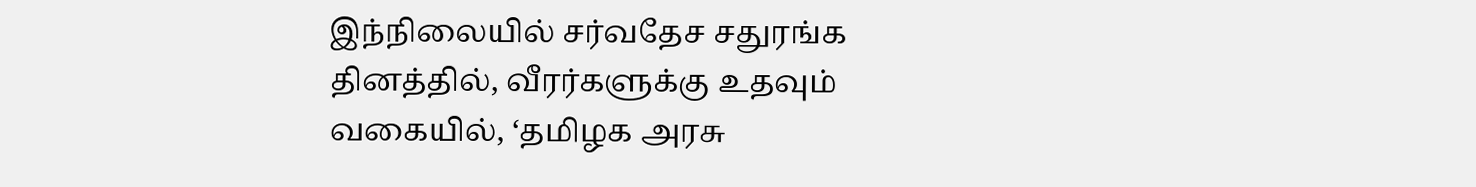இந்நிலையில் சர்வதேச சதுரங்க தினத்தில், வீரர்களுக்கு உதவும் வகையில், ‘தமிழக அரசு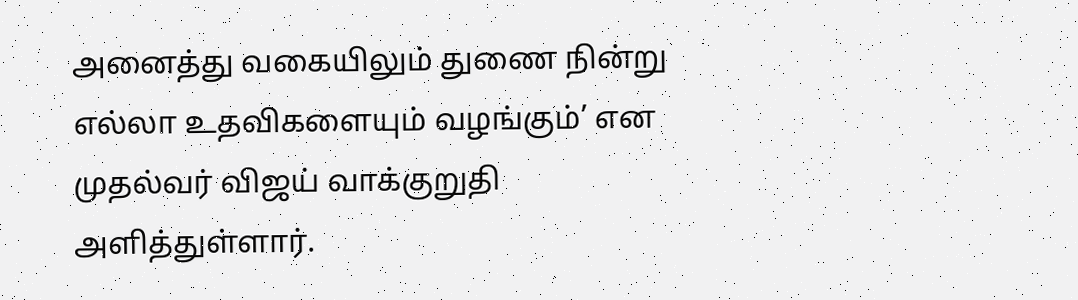அனைத்து வகையிலும் துணை நின்று எல்லா உதவிகளையும் வழங்கும்’ என முதல்வர் விஜய் வாக்குறுதி அளித்துள்ளார்.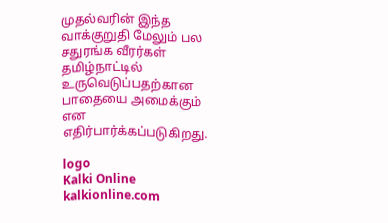முதல்வரின் இந்த வாக்குறுதி மேலும் பல சதுரங்க வீரர்கள் தமிழ்நாட்டில் உருவெடுப்பதற்கான பாதையை அமைக்கும் என எதிர்பார்க்கப்படுகிறது.

logo
Kalki Online
kalkionline.com